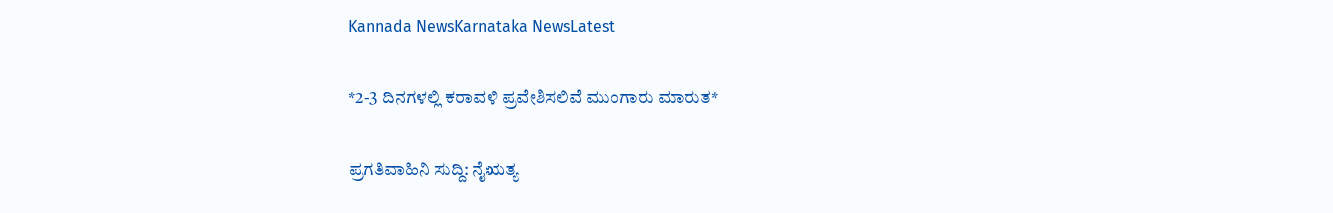Kannada NewsKarnataka NewsLatest

*2-3 ದಿನಗಳಲ್ಲಿ ಕರಾವಳಿ ಪ್ರವೇಶಿಸಲಿವೆ ಮುಂಗಾರು ಮಾರುತ*

ಪ್ರಗತಿವಾಹಿನಿ ಸುದ್ದಿ: ನೈಋತ್ಯ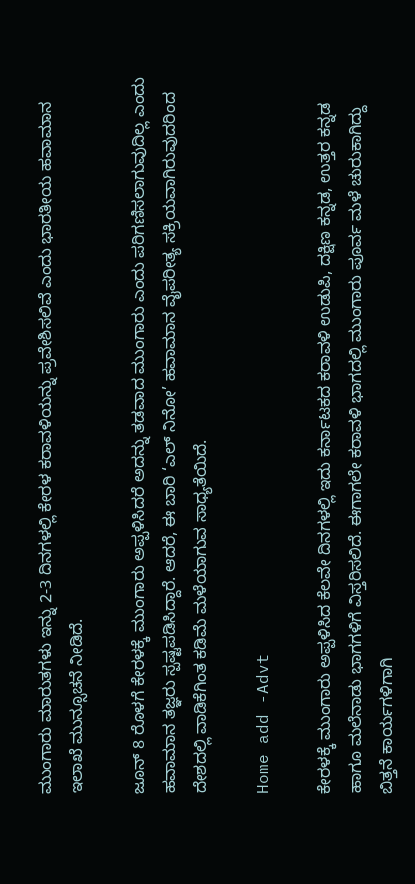ಮುಂಗಾರು ಮಾರುತಗಳು ಇನ್ನು 2-3 ದಿನಗಳಲ್ಲಿ ಕೇರಳ ಕರಾವಳಿಯನ್ನು ಪ್ರವೇಶಿಸಲಿವೆ ಎಂದು ಭಾರತೀಯ ಹವಾಮಾನ ಇಲಾಖೆ ಮುನ್ಸೂಚನೆ ನೀಡಿದೆ.

ಜೂನ್ 8 ರೊಳಗೆ ಕೇರಳಕ್ಕೆ ಮುಂಗಾರು ಅಪ್ಪಳಿಸಿದರೆ ಅದನ್ನು ತಡವಾದ ಮುಂಗಾರು ಎಂದು ಪರಿಗಣಿಸಲಾಗುವುದಿಲ್ಲ ಎಂದು ಹವಾಮಾನ ತಜ್ಞರು ಸ್ಪಷ್ಟಪಡಿಸಿದ್ದಾರೆ. ಆದರೆ, ಈ ಬಾರಿ ‘ಎಲ್ ನಿನೋ’ ಹವಾಮಾನ ವೈಪರೀತ್ಯ ಸಕ್ರಿಯವಾಗಿರುವುದರಿಂದ ದೇಶದಲ್ಲಿ ವಾಡಿಕೆಗಿಂತ ಕಡಿಮೆ ಮಳೆಯಾಗುವ ಸಾಧ್ಯತೆಯಿದೆ.

Home add -Advt

ಕೇರಳಕ್ಕೆ ಮುಂಗಾರು ಅಪ್ಪಳಿಸಿದ ಕೆಲವೇ ದಿನಗಳಲ್ಲಿ ಇದು ಕರ್ನಾಟಕದ ಕರಾವಳಿ ಉಡುಪಿ, ದಕ್ಷಿಣ ಕನ್ನಡ, ಉತ್ತರ ಕನ್ನಡ ಹಾಗೂ ಮಲೆನಾಡು ಭಾಗಗಳಿಗೆ ವಿಸ್ತರಿಸಲಿದೆ. ಈಗಾಗಲೇ ಕರಾವಳಿ ಭಾಗದಲ್ಲಿ ಮುಂಗಾರು ಪೂರ್ವ ಮಳೆ ಚುರುಕಾಗಿದ್ದು ಬಿತ್ತನೆ ಕಾರ್ಯಗಳಿಗಾಗಿ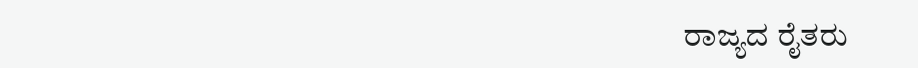ರಾಜ್ಯದ ರೈತರು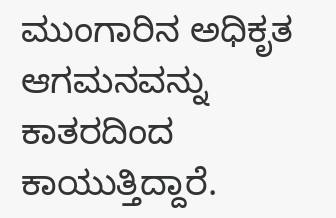ಮುಂಗಾರಿನ ಅಧಿಕೃತ ಆಗಮನವನ್ನು ಕಾತರದಿಂದ ಕಾಯುತ್ತಿದ್ದಾರೆ.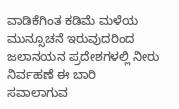ವಾಡಿಕೆಗಿಂತ ಕಡಿಮೆ ಮಳೆಯ ಮುನ್ಸೂಚನೆ ಇರುವುದರಿಂದ ಜಲಾನಯನ ಪ್ರದೇಶಗಳಲ್ಲಿ ನೀರು ನಿರ್ವಹಣೆ ಈ ಬಾರಿ ಸವಾಲಾಗುವ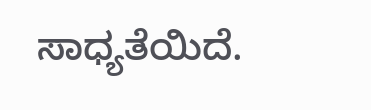ಸಾಧ್ಯತೆಯಿದೆ.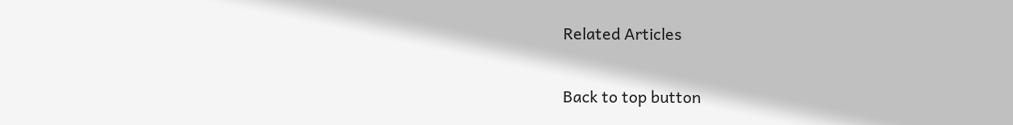Related Articles

Back to top button